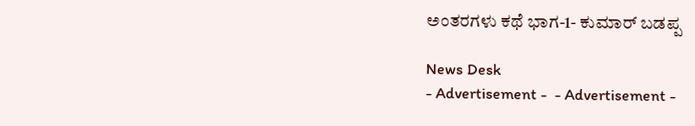ಅಂತರಗಳು ಕಥೆ ಭಾಗ-1- ಕುಮಾರ್ ಬಡಪ್ಪ

News Desk
- Advertisement -  - Advertisement -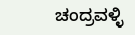ಚಂದ್ರವಳ್ಳಿ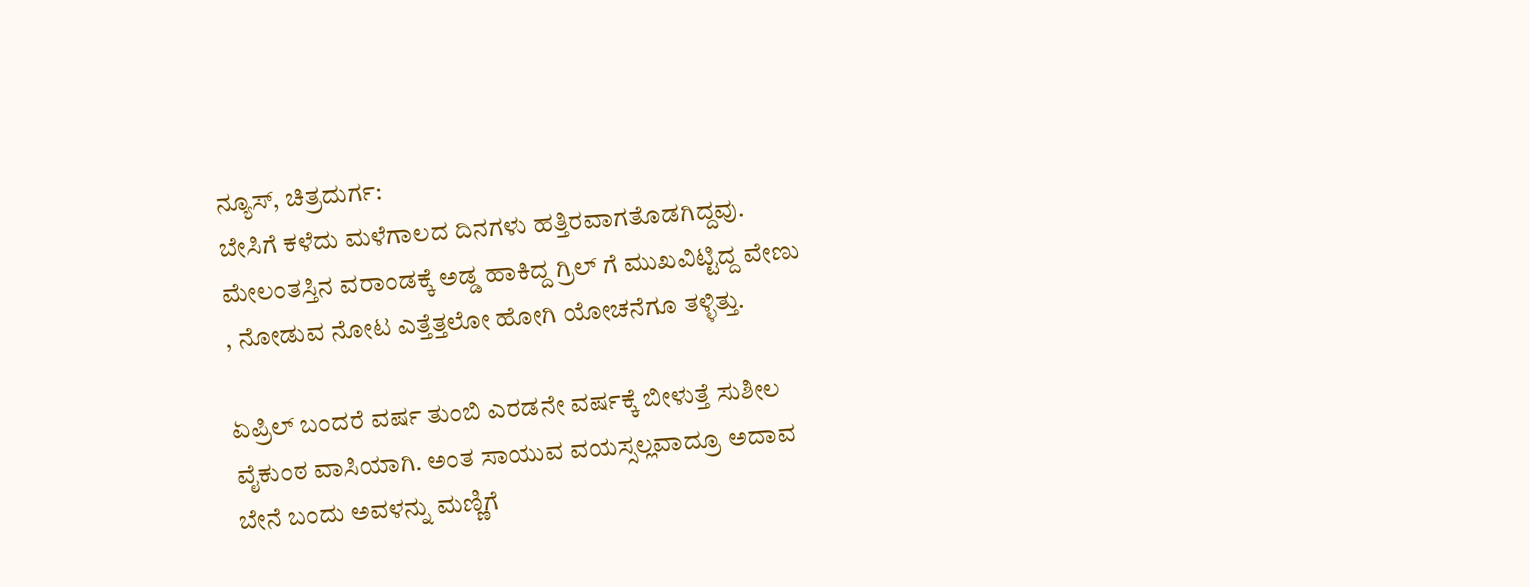ನ್ಯೂಸ್, ಚಿತ್ರದುರ್ಗ:
ಬೇಸಿಗೆ ಕಳೆದು ಮಳೆಗಾಲದ ದಿನಗಳು ಹತ್ತಿರವಾಗತೊಡಗಿದ್ದವು. ಮೇಲಂತಸ್ತಿನ ವರಾಂಡಕ್ಕೆ ಅಡ್ಡ ಹಾಕಿದ್ದ ಗ್ರಿಲ್ ಗೆ ಮುಖವಿಟ್ಟಿದ್ದ ವೇಣು
, ನೋಡುವ ನೋಟ ಎತ್ತೆತ್ತಲೋ ಹೋಗಿ ಯೋಚನೆಗೂ ತಳ್ಳಿತ್ತು.

ಏಪ್ರಿಲ್ ಬಂದರೆ ವರ್ಷ ತುಂಬಿ ಎರಡನೇ ವರ್ಷಕ್ಕೆ ಬೀಳುತ್ತೆ ಸುಶೀಲ ವೈಕುಂಠ ವಾಸಿಯಾಗಿ. ಅಂತ ಸಾಯುವ ವಯಸ್ಸಲ್ಲವಾದ್ರೂ ಅದಾವ ಬೇನೆ ಬಂದು ಅವಳನ್ನು ಮಣ್ಣಿಗೆ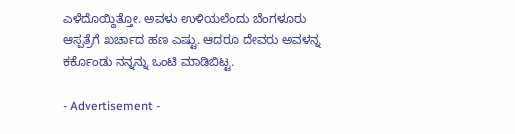ಎಳೆದೊಯ್ದಿತ್ತೋ. ಅವಳು ಉಳಿಯಲೆಂದು ಬೆಂಗಳೂರು ಆಸ್ಪತ್ರೆಗೆ ಖರ್ಚಾದ ಹಣ ಎಷ್ಟು. ಆದರೂ ದೇವರು ಅವಳನ್ನ ಕರ್ಕೊಂಡು ನನ್ನನ್ನು ಒಂಟಿ ಮಾಡಿಬಿಟ್ಟ.

- Advertisement -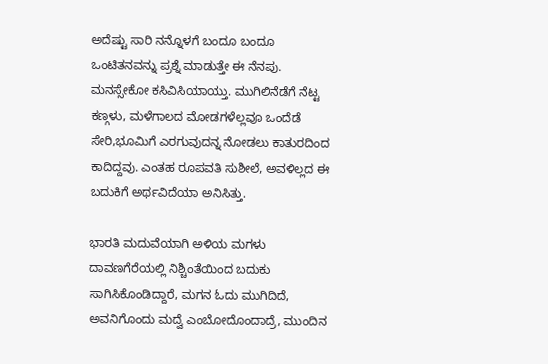ಅದೆಷ್ಟು ಸಾರಿ ನನ್ನೊಳಗೆ ಬಂದೂ ಬಂದೂ ಒಂಟಿತನವನ್ನು ಪ್ರಶ್ನೆ ಮಾಡುತ್ತೇ ಈ ನೆನಪು. ಮನಸ್ಸೇಕೋ ಕಸಿವಿಸಿಯಾಯ್ತು. ಮುಗಿಲಿನೆಡೆಗೆ ನೆಟ್ಟ ಕಣ್ಗಳು, ಮಳೆಗಾಲದ ಮೋಡಗಳೆಲ್ಲವೂ ಒಂದೆಡೆ ಸೇರಿ,ಭೂಮಿಗೆ ಎರಗುವುದನ್ನ ನೋಡಲು ಕಾತುರದಿಂದ ಕಾದಿದ್ದವು. ಎಂತಹ ರೂಪವತಿ ಸುಶೀಲೆ, ಅವಳಿಲ್ಲದ ಈ ಬದುಕಿಗೆ ಅರ್ಥವಿದೆಯಾ ಅನಿಸಿತ್ತು.

ಭಾರತಿ ಮದುವೆಯಾಗಿ ಅಳಿಯ ಮಗಳು ದಾವಣಗೆರೆಯಲ್ಲಿ ನಿಶ್ಚಿಂತೆಯಿಂದ ಬದುಕು ಸಾಗಿಸಿಕೊಂಡಿದ್ದಾರೆ, ಮಗನ ಓದು ಮುಗಿದಿದೆ, ಅವನಿಗೊಂದು ಮದ್ವೆ ಎಂಬೋದೊಂದಾದ್ರೆ, ಮುಂದಿನ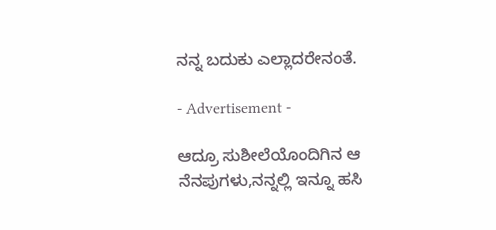ನನ್ನ ಬದುಕು ಎಲ್ಲಾದರೇನಂತೆ.

- Advertisement -

ಆದ್ರೂ ಸುಶೀಲೆಯೊಂದಿಗಿನ ಆ ನೆನಪುಗಳು,ನನ್ನಲ್ಲಿ ಇನ್ನೂ ಹಸಿ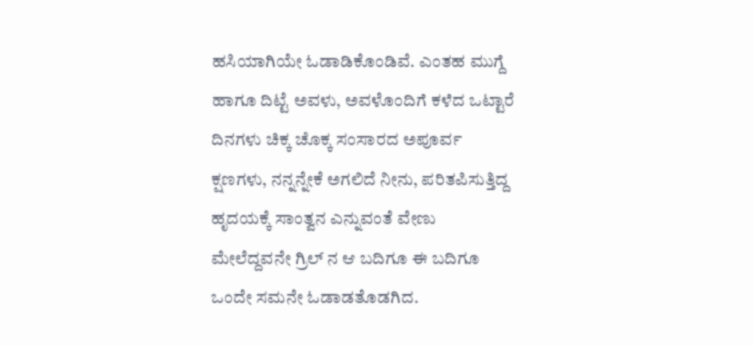ಹಸಿಯಾಗಿಯೇ ಓಡಾಡಿಕೊಂಡಿವೆ. ಎಂತಹ ಮುಗ್ದೆ ಹಾಗೂ ದಿಟ್ಟೆ ಅವಳು, ಅವಳೊಂದಿಗೆ ಕಳೆದ ಒಟ್ಟಾರೆ ದಿನಗಳು ಚಿಕ್ಕ ಚೊಕ್ಕ ಸಂಸಾರದ ಅಪೂರ್ವ ಕ್ಷಣಗಳು, ನನ್ನನ್ನೇಕೆ ಅಗಲಿದೆ ನೀನು, ಪರಿತಪಿಸುತ್ತಿದ್ದ ಹೃದಯಕ್ಕೆ ಸಾಂತ್ವನ ಎನ್ನುವಂತೆ ವೇಣು ಮೇಲೆದ್ದವನೇ ಗ್ರಿಲ್ ನ ಆ ಬದಿಗೂ ಈ ಬದಿಗೂ ಒಂದೇ ಸಮನೇ ಓಡಾಡತೊಡಗಿದ.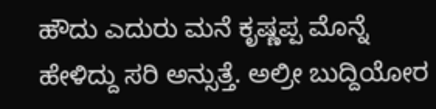ಹೌದು ಎದುರು ಮನೆ ಕೃಷ್ಣಪ್ಪ ಮೊನ್ನೆ ಹೇಳಿದ್ದು ಸರಿ ಅನ್ಸುತ್ತೆ. ಅಲ್ರೀ ಬುದ್ದಿಯೋರ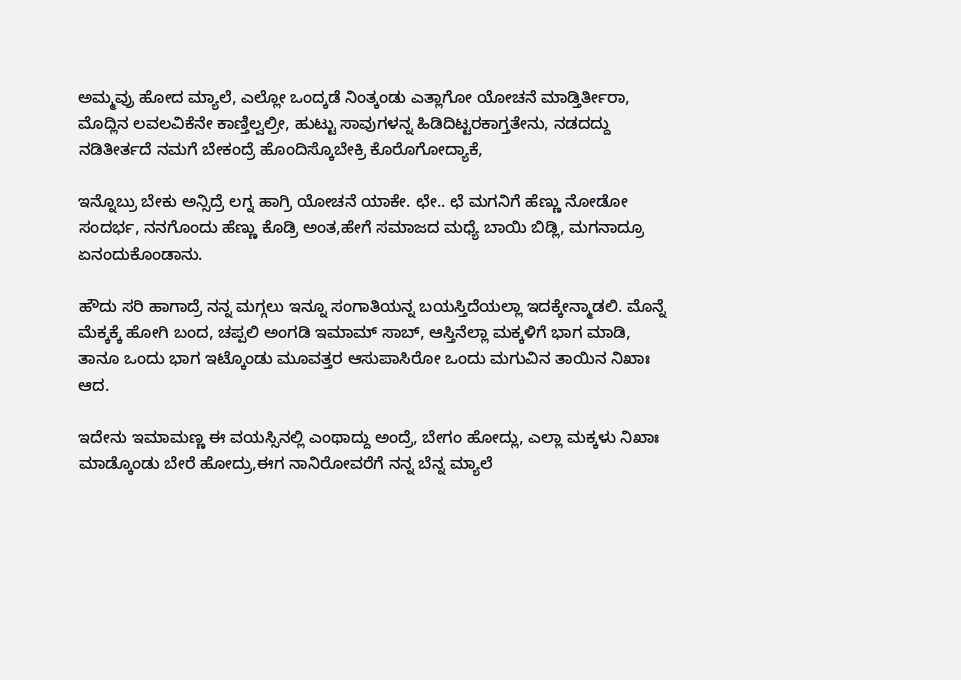ಅಮ್ಮವ್ರು ಹೋದ ಮ್ಯಾಲೆ, ಎಲ್ಲೋ ಒಂದ್ಕಡೆ ನಿಂತ್ಕಂಡು ಎತ್ಲಾಗೋ ಯೋಚನೆ ಮಾಡ್ತಿರ್ತೀರಾ, ಮೊದ್ಲಿನ ಲವಲವಿಕೆನೇ ಕಾಣ್ತಿಲ್ವಲ್ರೀ, ಹುಟ್ಟು ಸಾವುಗಳನ್ನ ಹಿಡಿದಿಟ್ಟರಕಾಗ್ತತೇನು, ನಡದದ್ದು ನಡಿತೀರ್ತದೆ ನಮಗೆ ಬೇಕಂದ್ರೆ ಹೊಂದಿಸ್ಕೊಬೇಕ್ರಿ ಕೊರೊಗೋದ್ಯಾಕೆ,

ಇನ್ನೊಬ್ರು ಬೇಕು ಅನ್ಸಿದ್ರೆ ಲಗ್ನ ಹಾಗ್ರಿ ಯೋಚನೆ ಯಾಕೇ. ಛೇ.. ಛೆ ಮಗನಿಗೆ ಹೆಣ್ಣು ನೋಡೋ ಸಂದರ್ಭ, ನನಗೊಂದು ಹೆಣ್ಣು ಕೊಡ್ರಿ ಅಂತ,ಹೇಗೆ ಸಮಾಜದ ಮಧ್ಯೆ ಬಾಯಿ ಬಿಡ್ಲಿ, ಮಗನಾದ್ರೂ ಏನಂದುಕೊಂಡಾನು.

ಹೌದು ಸರಿ ಹಾಗಾದ್ರೆ ನನ್ನ ಮಗ್ಗಲು ಇನ್ನೂ ಸಂಗಾತಿಯನ್ನ ಬಯಸ್ತಿದೆಯಲ್ಲಾ ಇದಕ್ಕೇನ್ಮಾಡಲಿ. ಮೊನ್ನೆ ಮೆಕ್ಕಕ್ಕೆ ಹೋಗಿ ಬಂದ, ಚಪ್ಪಲಿ ಅಂಗಡಿ ಇಮಾಮ್ ಸಾಬ್, ಆಸ್ತಿನೆಲ್ಲಾ ಮಕ್ಕಳಿಗೆ ಭಾಗ ಮಾಡಿ, ತಾನೂ ಒಂದು ಭಾಗ ಇಟ್ಕೊಂಡು ಮೂವತ್ತರ ಆಸುಪಾಸಿರೋ ಒಂದು ಮಗುವಿನ ತಾಯಿನ ನಿಖಾಃ ಆದ.

ಇದೇನು ಇಮಾಮಣ್ಣ ಈ ವಯಸ್ಸಿನಲ್ಲಿ ಎಂಥಾದ್ದು ಅಂದ್ರೆ, ಬೇಗಂ ಹೋದ್ಲು, ಎಲ್ಲಾ ಮಕ್ಕಳು ನಿಖಾಃ ಮಾಡ್ಕೊಂಡು ಬೇರೆ ಹೋದ್ರು,ಈಗ ನಾನಿರೋವರೆಗೆ ನನ್ನ ಬೆನ್ನ ಮ್ಯಾಲೆ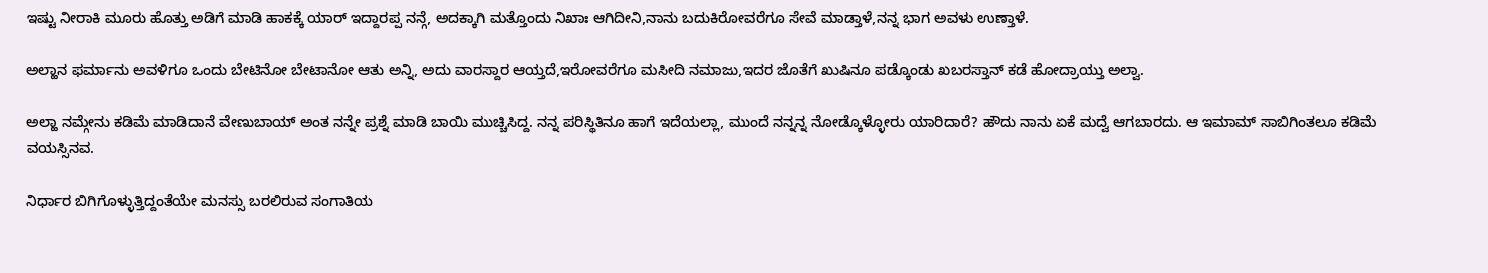ಇಷ್ಟು ನೀರಾಕಿ ಮೂರು ಹೊತ್ತು ಅಡಿಗೆ ಮಾಡಿ ಹಾಕಕ್ಕೆ ಯಾರ್ ಇದ್ದಾರಪ್ಪ ನನ್ಗೆ, ಅದಕ್ಕಾಗಿ ಮತ್ತೊಂದು ನಿಖಾಃ ಆಗಿದೀನಿ,ನಾನು ಬದುಕಿರೋವರೆಗೂ ಸೇವೆ ಮಾಡ್ತಾಳೆ,ನನ್ನ ಭಾಗ ಅವಳು ಉಣ್ತಾಳೆ.

ಅಲ್ಹಾನ ಫರ್ಮಾನು ಅವಳಿಗೂ ಒಂದು ಬೇಟಿನೋ ಬೇಟಾನೋ ಆತು ಅನ್ನಿ, ಅದು ವಾರಸ್ದಾರ ಆಯ್ತದೆ,ಇರೋವರೆಗೂ ಮಸೀದಿ ನಮಾಜು,ಇದರ ಜೊತೆಗೆ ಖುಷಿನೂ ಪಡ್ಕೊಂಡು ಖಬರಸ್ತಾನ್ ಕಡೆ ಹೋದ್ರಾಯ್ತು ಅಲ್ವಾ.

ಅಲ್ಹಾ ನಮ್ಗೇನು ಕಡಿಮೆ ಮಾಡಿದಾನೆ ವೇಣುಬಾಯ್ ಅಂತ ನನ್ನೇ ಪ್ರಶ್ನೆ ಮಾಡಿ ಬಾಯಿ ಮುಚ್ಚಿಸಿದ್ದ. ನನ್ನ ಪರಿಸ್ಥಿತಿನೂ ಹಾಗೆ ಇದೆಯಲ್ಲಾ, ಮುಂದೆ ನನ್ನನ್ನ ನೋಡ್ಕೊಳ್ಳೋರು ಯಾರಿದಾರೆ? ಹೌದು ನಾನು ಏಕೆ ಮದ್ವೆ ಆಗಬಾರದು. ಆ ಇಮಾಮ್ ಸಾಬಿಗಿಂತಲೂ ಕಡಿಮೆ ವಯಸ್ಸಿನವ.

ನಿರ್ಧಾರ ಬಿಗಿಗೊಳ್ಳುತ್ತಿದ್ದಂತೆಯೇ ಮನಸ್ಸು ಬರಲಿರುವ ಸಂಗಾತಿಯ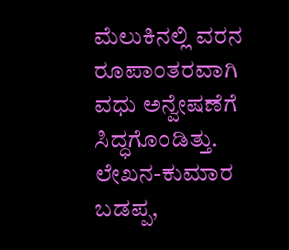ಮೆಲುಕಿನಲ್ಲಿ ವರನ ರೂಪಾಂತರವಾಗಿ ವಧು ಅನ್ವೇಷಣೆಗೆ ಸಿದ್ಧಗೊಂಡಿತ್ತು.
ಲೇಖನ-ಕುಮಾರ ಬಡಪ್ಪ,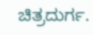ಚಿತ್ರದುರ್ಗ.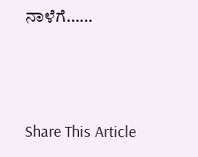ನಾಳೆಗೆ……



Share This Article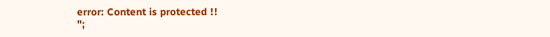error: Content is protected !!
";